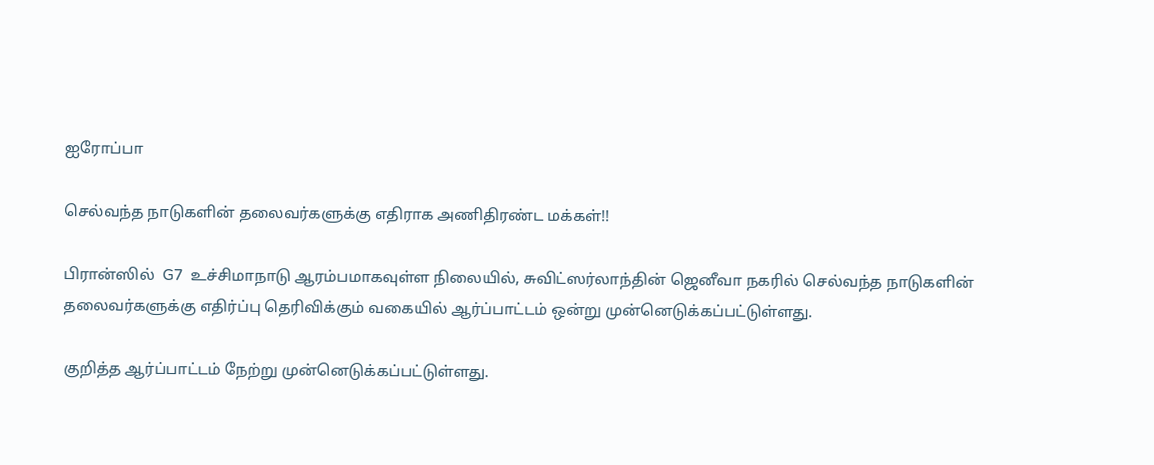ஐரோப்பா

செல்வந்த நாடுகளின் தலைவர்களுக்கு எதிராக அணிதிரண்ட மக்கள்!!

பிரான்ஸில்  G7  உச்சிமாநாடு ஆரம்பமாகவுள்ள நிலையில், சுவிட்ஸர்லாந்தின் ஜெனீவா நகரில் செல்வந்த நாடுகளின் தலைவர்களுக்கு எதிர்ப்பு தெரிவிக்கும் வகையில் ஆர்ப்பாட்டம் ஒன்று முன்னெடுக்கப்பட்டுள்ளது.

குறித்த ஆர்ப்பாட்டம் நேற்று முன்னெடுக்கப்பட்டுள்ளது.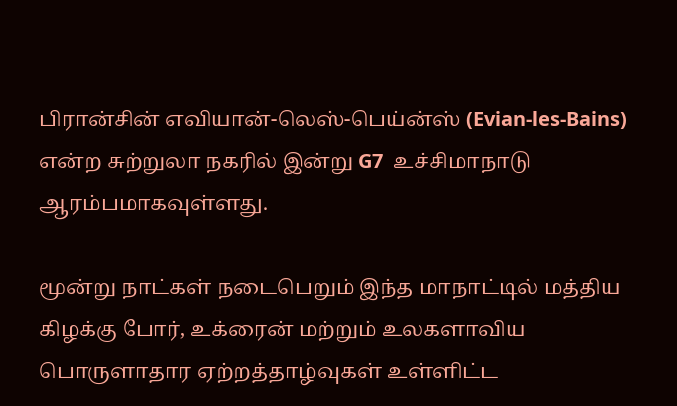பிரான்சின் எவியான்-லெஸ்-பெய்ன்ஸ் (Evian-les-Bains)  என்ற சுற்றுலா நகரில் இன்று G7  உச்சிமாநாடு ஆரம்பமாகவுள்ளது.

மூன்று நாட்கள் நடைபெறும் இந்த மாநாட்டில் மத்திய கிழக்கு போர், உக்ரைன் மற்றும் உலகளாவிய பொருளாதார ஏற்றத்தாழ்வுகள் உள்ளிட்ட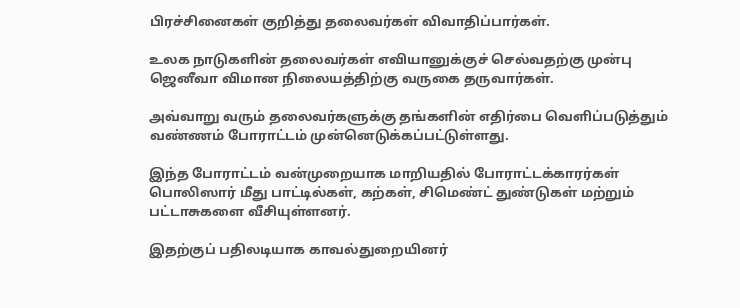பிரச்சினைகள் குறித்து தலைவர்கள் விவாதிப்பார்கள்.

உலக நாடுகளின் தலைவர்கள் எவியானுக்குச் செல்வதற்கு முன்பு ஜெனீவா விமான நிலையத்திற்கு வருகை தருவார்கள்.

அவ்வாறு வரும் தலைவர்களுக்கு தங்களின் எதிர்பை வெளிப்படுத்தும் வண்ணம் போராட்டம் முன்னெடுக்கப்பட்டுள்ளது.

இந்த போராட்டம் வன்முறையாக மாறியதில் போராட்டக்காரர்கள் பொலிஸார் மீது பாட்டில்கள், கற்கள், சிமெண்ட் துண்டுகள் மற்றும் பட்டாசுகளை வீசியுள்ளனர்.

இதற்குப் பதிலடியாக காவல்துறையினர்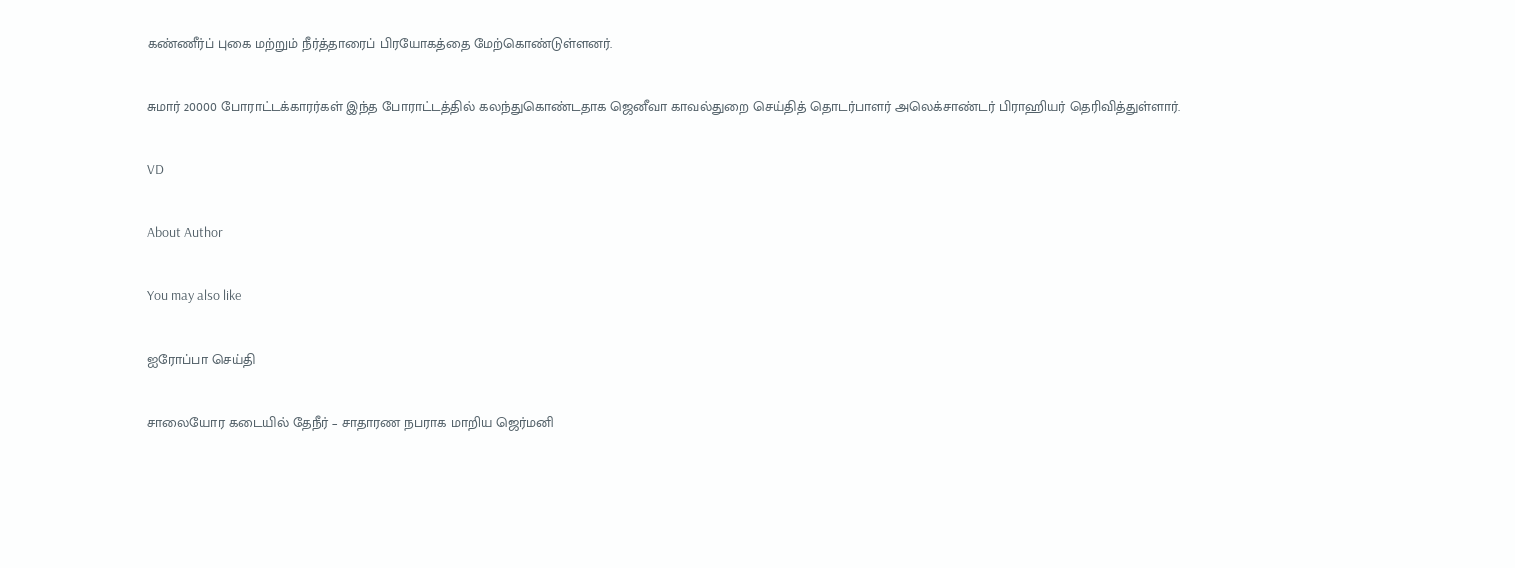கண்ணீர்ப் புகை மற்றும் நீர்த்தாரைப் பிரயோகத்தை மேற்கொண்டுள்ளனர்.

சுமார் 20000 போராட்டக்காரர்கள் இந்த போராட்டத்தில் கலந்துகொண்டதாக ஜெனீவா காவல்துறை செய்தித் தொடர்பாளர் அலெக்சாண்டர் பிராஹியர் தெரிவித்துள்ளார்.

VD

About Author

You may also like

ஐரோப்பா செய்தி

சாலையோர கடையில் தேநீர் – சாதாரண நபராக மாறிய ஜெர்மனி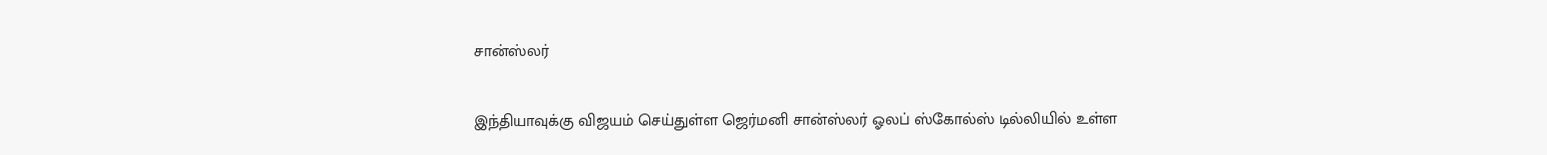சான்ஸ்லர்

இந்தியாவுக்கு விஜயம் செய்துள்ள ஜெர்மனி சான்ஸ்லர் ஓலப் ஸ்கோல்ஸ் டில்லியில் உள்ள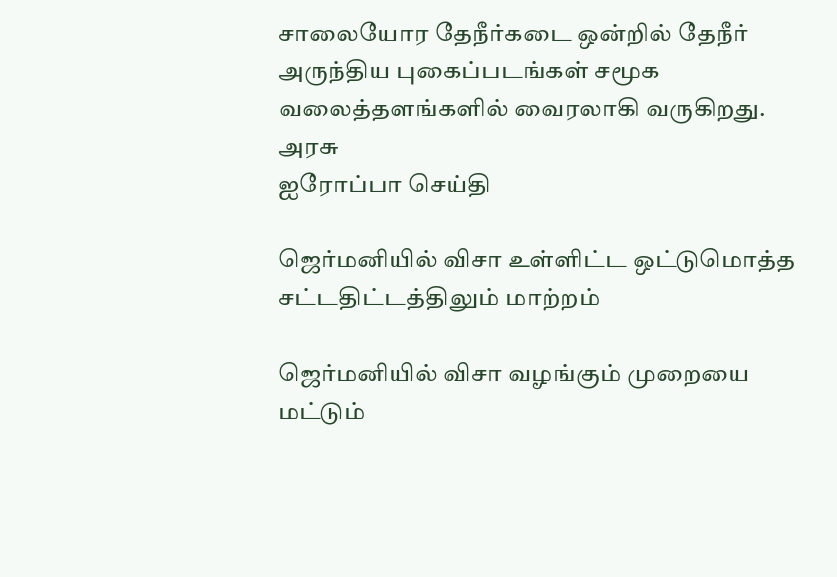சாலையோர தேநீர்கடை ஒன்றில் தேநீர் அருந்திய புகைப்படங்கள் சமூக வலைத்தளங்களில் வைரலாகி வருகிறது. அரசு
ஐரோப்பா செய்தி

ஜெர்மனியில் விசா உள்ளிட்ட ஒட்டுமொத்த சட்டதிட்டத்திலும் மாற்றம்

ஜெர்மனியில் விசா வழங்கும் முறையை மட்டும்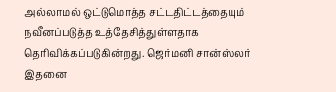அல்லாமல் ஒட்டுமொத்த சட்டதிட்டத்தையும் நவீனப்படுத்த உத்தேசித்துள்ளதாக தெரிவிக்கப்படுகின்றது. ஜெர்மனி சான்ஸ்லர் இதனை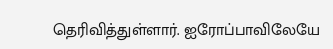தெரிவித்துள்ளார். ஐரோப்பாவிலேயே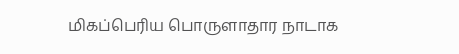மிகப்பெரிய பொருளாதார நாடாக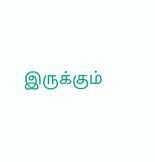இருக்கும்